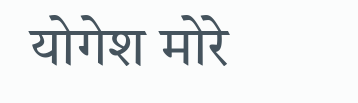योगेश मोरे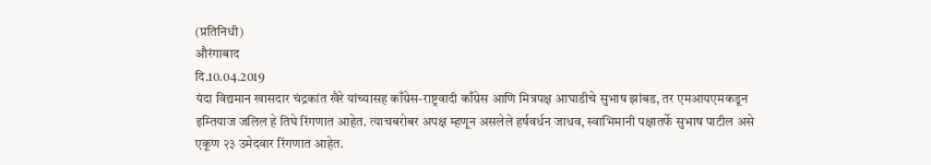(प्रतिनिधी)
औरंगाबाद
दि.10.04.2019
यंदा विद्यमान खासदार चंद्रकांत खैरे यांच्यासह काँग्रेस-राष्ट्रवादी काँग्रेस आणि मित्रपक्ष आघाडीचे सुभाष झांबड, तर एमआयएमकडून इम्तियाज जलिल हे तिघे रिंगणात आहेत. त्याचबरोबर अपक्ष म्हणून असलेले हर्षवर्धन जाधव, स्वाभिमानी पक्षातर्फे सुभाष पाटील असे एकूण २३ उमेदवार रिंगणात आहेत.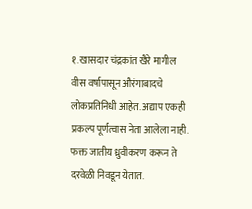१. खासदार चंद्रकांत खैरे मागील वीस वर्षापासून औरंगाबादचे लोकप्रतिनिधी आहेत. अद्याप एकही प्रकल्प पूर्णत्वास नेता आलेला नाही. फक्त जातीय ध्रुवीकरण करून ते दरवेळी निवडून येतात.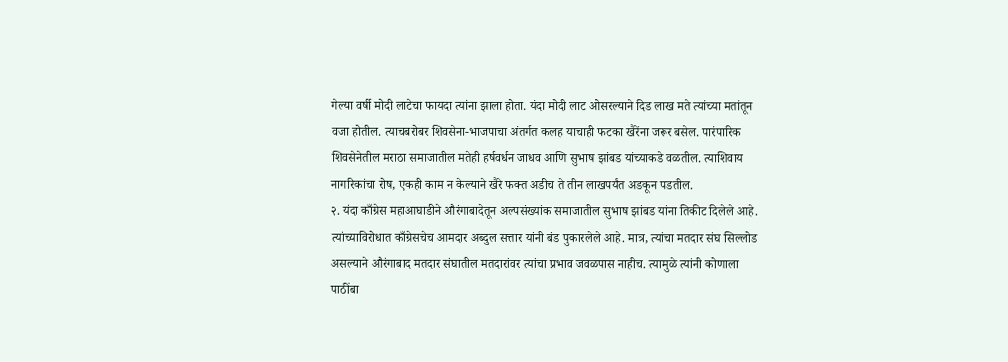गेल्या वर्षी मोदी लाटेचा फायदा त्यांना झाला होता. यंदा मोदी लाट ओसरल्याने दिड लाख मते त्यांच्या मतांतून वजा होतील. त्याचबरोबर शिवसेना-भाजपाचा अंतर्गत कलह याचाही फटका खैरेंना जरूर बसेल. पारंपारिक शिवसेनेतील मराठा समाजातील मतेही हर्षवर्धन जाधव आणि सुभाष झांबड यांच्याकडे वळतील. त्याशिवाय नागरिकांचा रोष, एकही काम न केल्याने खैरे फक्त अडीच ते तीन लाखपर्यंत अडकून पडतील.
२. यंदा काँग्रेस महाआघाडीने औरंगाबादेतून अल्पसंख्यांक समाजातील सुभाष झांबड यांना तिकीट दिलेले आहे. त्यांच्याविरोधात काँग्रेसचेच आमदार अब्दुल सत्तार यांनी बंड पुकारलेले आहे. मात्र, त्यांचा मतदार संघ सिल्लोड असल्याने औरंगाबाद मतदार संघातील मतदारांवर त्यांचा प्रभाव जवळपास नाहीच. त्यामुळे त्यांनी कोणाला पाठींबा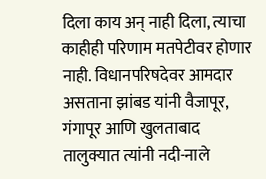दिला काय अन् नाही दिला, त्याचा काहीही परिणाम मतपेटीवर होणार नाही. विधानपरिषदेवर आमदार असताना झांबड यांनी वैजापूर, गंगापूर आणि खुलताबाद तालुक्यात त्यांनी नदी-नाले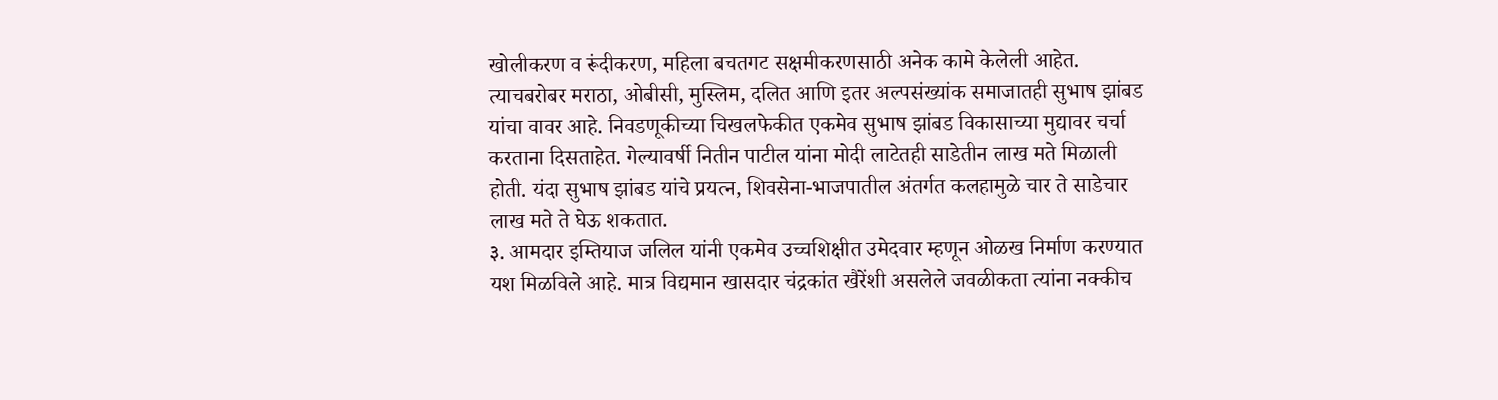खोलीकरण व रूंदीकरण, महिला बचतगट सक्षमीकरणसाठी अनेक कामे केलेली आहेत. त्याचबरोबर मराठा, ओबीसी, मुस्लिम, दलित आणि इतर अल्पसंख्यांक समाजातही सुभाष झांबड यांचा वावर आहे. निवडणूकीच्या चिखलफेकीत एकमेव सुभाष झांबड विकासाच्या मुद्यावर चर्चा करताना दिसताहेत. गेल्यावर्षी नितीन पाटील यांना मोदी लाटेतही साडेतीन लाख मते मिळाली होती. यंदा सुभाष झांबड यांचे प्रयत्न, शिवसेना-भाजपातील अंतर्गत कलहामुळे चार ते साडेचार लाख मते ते घेऊ शकतात.
३. आमदार इम्तियाज जलिल यांनी एकमेव उच्चशिक्षीत उमेदवार म्हणून ओळख निर्माण करण्यात यश मिळविले आहे. मात्र विद्यमान खासदार चंद्रकांत खैरेंशी असलेले जवळीकता त्यांना नक्कीच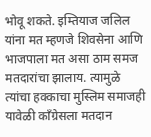भोवू शकते. इम्तियाज जलिल यांना मत म्हणजे शिवसेना आणि भाजपाला मत असा ठाम समज मतदारांचा झालाय. त्यामुळे त्यांचा हक्काचा मुस्लिम समाजही यावेळी काँग्रेसला मतदान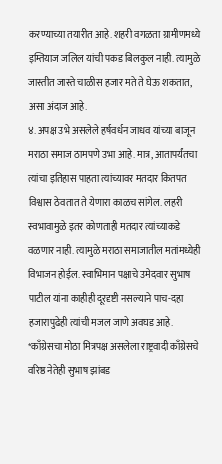करण्याच्या तयारीत आहे. शहरी वगळता ग्रामीणमध्ये इम्तियाज जलिल यांची पकड बिलकुल नाही. त्यामुळे जास्तीत जास्ते चाळीस हजार मते ते घेऊ शकतात, असा अंदाज आहे.
४. अपक्ष उभे असलेले हर्षवर्धन जाधव यांच्या बाजून मराठा समाज ठामपणे उभा आहे. मात्र, आतापर्यंतचा त्यांचा इतिहास पाहता त्यांच्यावर मतदार कितपत विश्वास ठेवतात ते येणारा काळच सांगेल. लहरी स्वभावामुळे इतर कोणताही मतदार त्यांच्याकडे वळणार नाही. त्यामुळे मराठा समाजातील मतांमध्येही विभाजन होईल. स्वाभिमान पक्षाचे उमेदवार सुभाष पाटील यांना काहीही दूरदृष्टी नसल्याने पाच-दहा हजारापुढेही त्यांची मजल जाणे अवघड आहे.
*काँग्रेसचा मोठा मित्रपक्ष असलेला राष्ट्रवादी काँग्रेसचे वरिष्ठ नेतेही सुभाष झांबड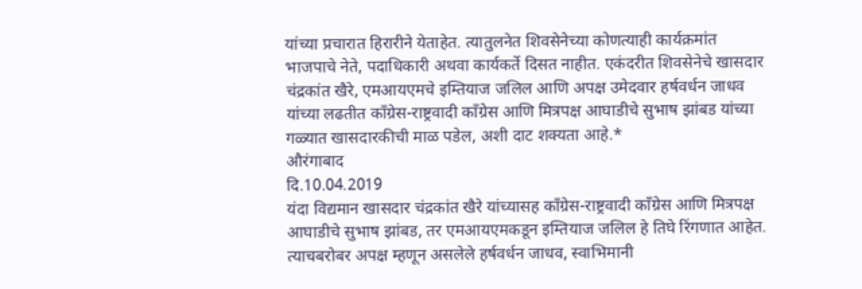यांच्या प्रचारात हिरारीने येताहेत. त्यातुलनेत शिवसेनेच्या कोणत्याही कार्यक्रमांत भाजपाचे नेते, पदाधिकारी अथवा कार्यकर्ते दिसत नाहीत. एकंदरीत शिवसेनेचे खासदार चंद्रकांत खैरे, एमआयएमचे इम्तियाज जलिल आणि अपक्ष उमेदवार हर्षवर्धन जाधव यांच्या लढतीत काँग्रेस-राष्ट्रवादी काँग्रेस आणि मित्रपक्ष आघाडीचे सुभाष झांबड यांच्या गळ्यात खासदारकीची माळ पडेल, अशी दाट शक्यता आहे.*
औरंगाबाद
दि.10.04.2019
यंदा विद्यमान खासदार चंद्रकांत खैरे यांच्यासह काँग्रेस-राष्ट्रवादी काँग्रेस आणि मित्रपक्ष आघाडीचे सुभाष झांबड, तर एमआयएमकडून इम्तियाज जलिल हे तिघे रिंगणात आहेत. त्याचबरोबर अपक्ष म्हणून असलेले हर्षवर्धन जाधव, स्वाभिमानी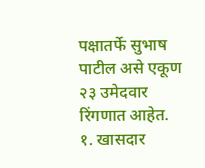पक्षातर्फे सुभाष पाटील असे एकूण २३ उमेदवार रिंगणात आहेत.
१. खासदार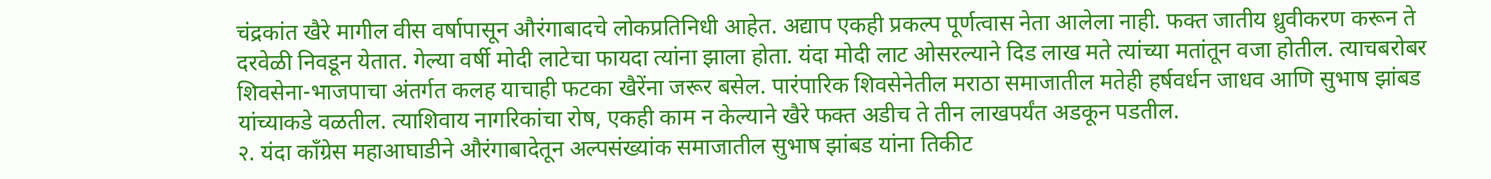चंद्रकांत खैरे मागील वीस वर्षापासून औरंगाबादचे लोकप्रतिनिधी आहेत. अद्याप एकही प्रकल्प पूर्णत्वास नेता आलेला नाही. फक्त जातीय ध्रुवीकरण करून ते दरवेळी निवडून येतात. गेल्या वर्षी मोदी लाटेचा फायदा त्यांना झाला होता. यंदा मोदी लाट ओसरल्याने दिड लाख मते त्यांच्या मतांतून वजा होतील. त्याचबरोबर शिवसेना-भाजपाचा अंतर्गत कलह याचाही फटका खैरेंना जरूर बसेल. पारंपारिक शिवसेनेतील मराठा समाजातील मतेही हर्षवर्धन जाधव आणि सुभाष झांबड यांच्याकडे वळतील. त्याशिवाय नागरिकांचा रोष, एकही काम न केल्याने खैरे फक्त अडीच ते तीन लाखपर्यंत अडकून पडतील.
२. यंदा काँग्रेस महाआघाडीने औरंगाबादेतून अल्पसंख्यांक समाजातील सुभाष झांबड यांना तिकीट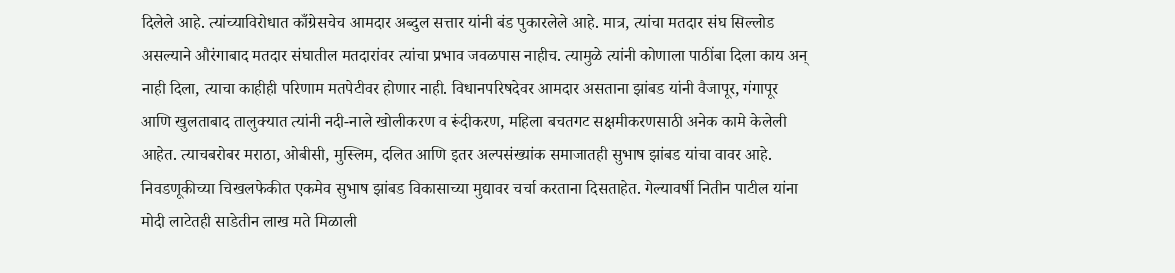दिलेले आहे. त्यांच्याविरोधात काँग्रेसचेच आमदार अब्दुल सत्तार यांनी बंड पुकारलेले आहे. मात्र, त्यांचा मतदार संघ सिल्लोड असल्याने औरंगाबाद मतदार संघातील मतदारांवर त्यांचा प्रभाव जवळपास नाहीच. त्यामुळे त्यांनी कोणाला पाठींबा दिला काय अन् नाही दिला, त्याचा काहीही परिणाम मतपेटीवर होणार नाही. विधानपरिषदेवर आमदार असताना झांबड यांनी वैजापूर, गंगापूर आणि खुलताबाद तालुक्यात त्यांनी नदी-नाले खोलीकरण व रूंदीकरण, महिला बचतगट सक्षमीकरणसाठी अनेक कामे केलेली आहेत. त्याचबरोबर मराठा, ओबीसी, मुस्लिम, दलित आणि इतर अल्पसंख्यांक समाजातही सुभाष झांबड यांचा वावर आहे. निवडणूकीच्या चिखलफेकीत एकमेव सुभाष झांबड विकासाच्या मुद्यावर चर्चा करताना दिसताहेत. गेल्यावर्षी नितीन पाटील यांना मोदी लाटेतही साडेतीन लाख मते मिळाली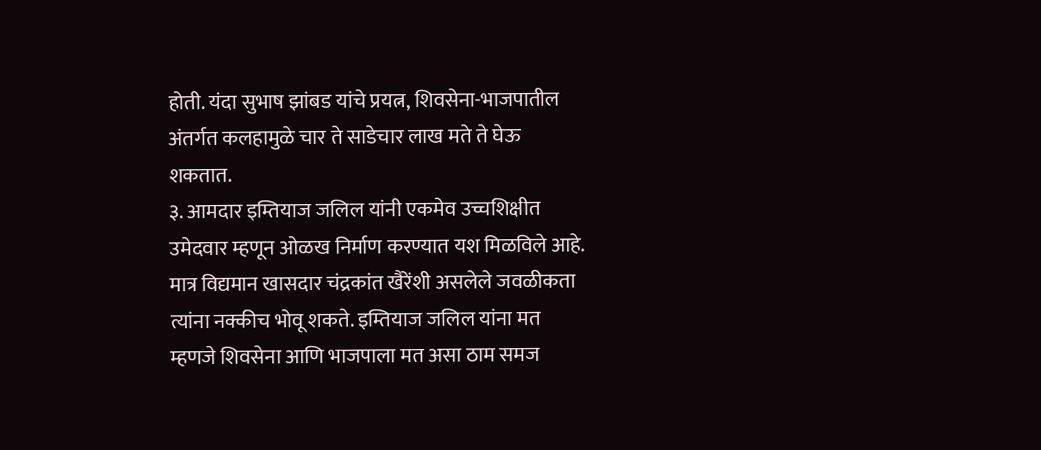होती. यंदा सुभाष झांबड यांचे प्रयत्न, शिवसेना-भाजपातील अंतर्गत कलहामुळे चार ते साडेचार लाख मते ते घेऊ शकतात.
३. आमदार इम्तियाज जलिल यांनी एकमेव उच्चशिक्षीत उमेदवार म्हणून ओळख निर्माण करण्यात यश मिळविले आहे. मात्र विद्यमान खासदार चंद्रकांत खैरेंशी असलेले जवळीकता त्यांना नक्कीच भोवू शकते. इम्तियाज जलिल यांना मत म्हणजे शिवसेना आणि भाजपाला मत असा ठाम समज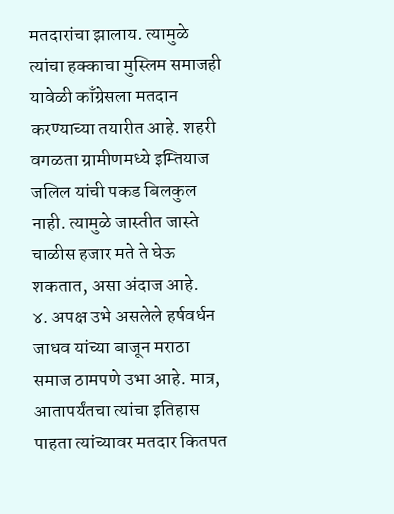मतदारांचा झालाय. त्यामुळे त्यांचा हक्काचा मुस्लिम समाजही यावेळी काँग्रेसला मतदान करण्याच्या तयारीत आहे. शहरी वगळता ग्रामीणमध्ये इम्तियाज जलिल यांची पकड बिलकुल नाही. त्यामुळे जास्तीत जास्ते चाळीस हजार मते ते घेऊ शकतात, असा अंदाज आहे.
४. अपक्ष उभे असलेले हर्षवर्धन जाधव यांच्या बाजून मराठा समाज ठामपणे उभा आहे. मात्र, आतापर्यंतचा त्यांचा इतिहास पाहता त्यांच्यावर मतदार कितपत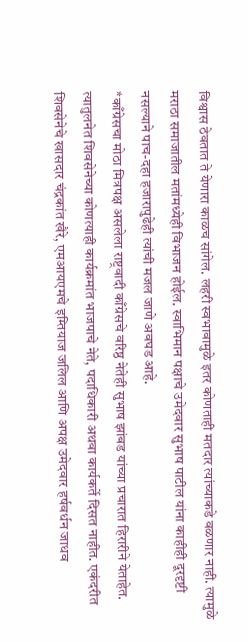विश्वास ठेवतात ते येणारा काळच सांगेल. लहरी स्वभावामुळे इतर कोणताही मतदार त्यांच्याकडे वळणार नाही. त्यामुळे मराठा समाजातील मतांमध्येही विभाजन होईल. स्वाभिमान पक्षाचे उमेदवार सुभाष पाटील यांना काहीही दूरदृष्टी नसल्याने पाच-दहा हजारापुढेही त्यांची मजल जाणे अवघड आहे.
*काँग्रेसचा मोठा मित्रपक्ष असलेला राष्ट्रवादी काँग्रेसचे वरिष्ठ नेतेही सुभाष झांबड यांच्या प्रचारात हिरारीने येताहेत. त्यातुलनेत शिवसेनेच्या कोणत्याही कार्यक्रमांत भाजपाचे नेते, पदाधिकारी अथवा कार्यकर्ते दिसत नाहीत. एकंदरीत शिवसेनेचे खासदार चंद्रकांत खैरे, एमआयएमचे इम्तियाज जलिल आणि अपक्ष उमेदवार हर्षवर्धन जाधव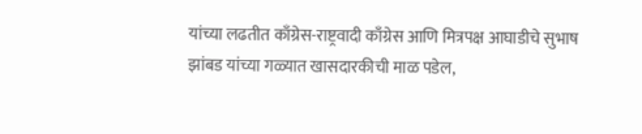यांच्या लढतीत काँग्रेस-राष्ट्रवादी काँग्रेस आणि मित्रपक्ष आघाडीचे सुभाष झांबड यांच्या गळ्यात खासदारकीची माळ पडेल,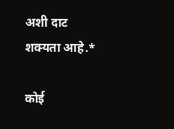अशी दाट शक्यता आहे.*

कोई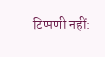टिप्पणी नहीं: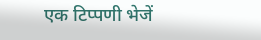एक टिप्पणी भेजें